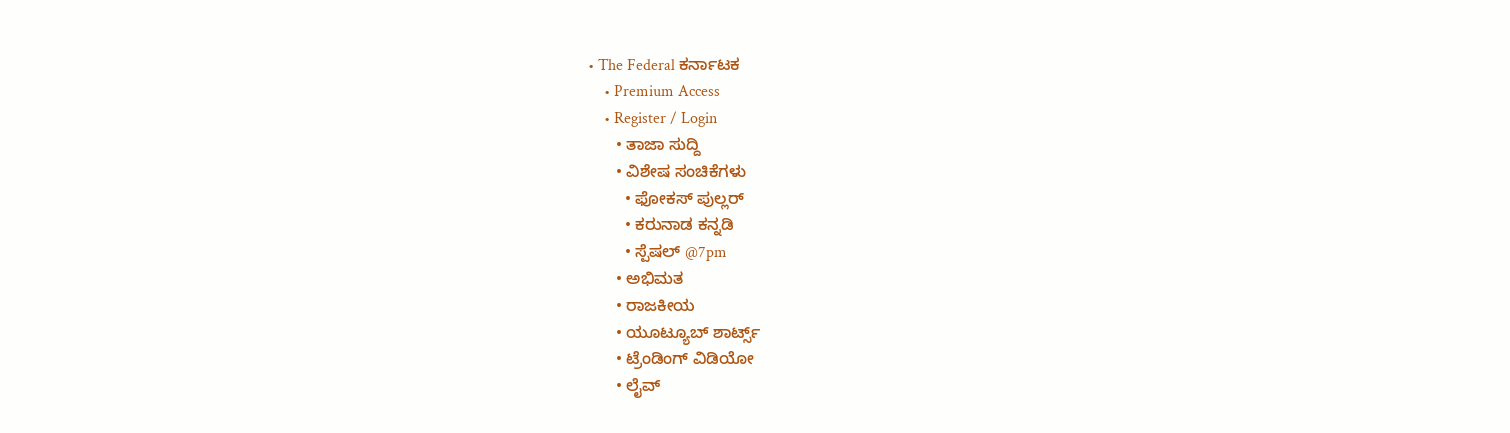• The Federal ಕರ್ನಾಟಕ
    • Premium Access
    • Register / Login
      • ತಾಜಾ ಸುದ್ದಿ
      • ವಿಶೇಷ ಸಂಚಿಕೆಗಳು
        • ಫೋಕಸ್‌ ಪುಲ್ಲರ್‌
        • ಕರುನಾಡ ಕನ್ನಡಿ
        • ಸ್ಪೆಷಲ್‌ @7pm
      • ಅಭಿಮತ
      • ರಾಜಕೀಯ
      • ಯೂಟ್ಯೂಬ್‌ ಶಾರ್ಟ್ಸ್‌
      • ಟ್ರೆಂಡಿಂಗ್‌ ವಿಡಿಯೋ
      • ಲೈವ್‌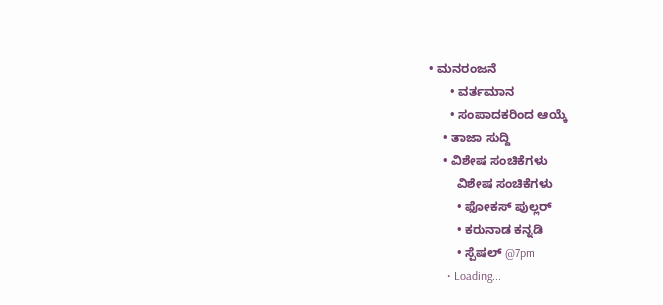• ಮನರಂಜನೆ
      • ವರ್ತಮಾನ
      • ಸಂಪಾದಕರಿಂದ ಆಯ್ಕೆ
    • ತಾಜಾ ಸುದ್ದಿ
    • ವಿಶೇಷ ಸಂಚಿಕೆಗಳು
        ವಿಶೇಷ ಸಂಚಿಕೆಗಳು
        • ಫೋಕಸ್‌ ಪುಲ್ಲರ್‌
        • ಕರುನಾಡ ಕನ್ನಡಿ
        • ಸ್ಪೆಷಲ್‌ @7pm
      • Loading...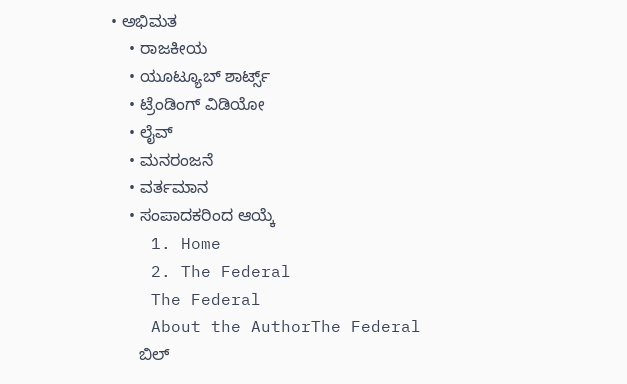• ಅಭಿಮತ
    • ರಾಜಕೀಯ
    • ಯೂಟ್ಯೂಬ್‌ ಶಾರ್ಟ್ಸ್‌
    • ಟ್ರೆಂಡಿಂಗ್‌ ವಿಡಿಯೋ
    • ಲೈವ್‌
    • ಮನರಂಜನೆ
    • ವರ್ತಮಾನ
    • ಸಂಪಾದಕರಿಂದ ಆಯ್ಕೆ
    1. Home
    2. The Federal
    The Federal
    About the AuthorThe Federal
      ಬಿಲ್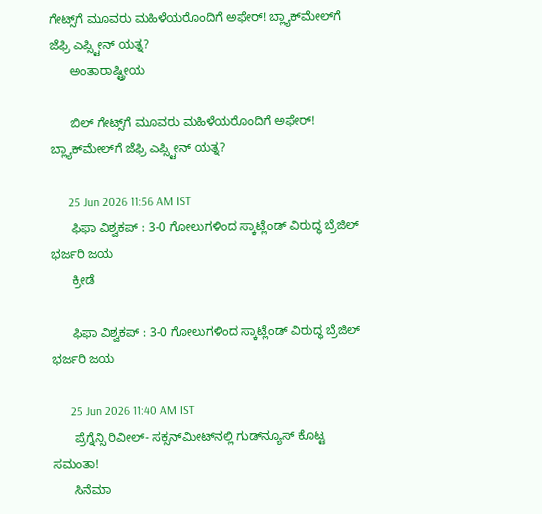ಗೇಟ್ಸ್‌ಗೆ ಮೂವರು ಮಹಿಳೆಯರೊಂದಿಗೆ ಅಫೇರ್‌! ಬ್ಲ್ಯಾಕ್‌ಮೇಲ್‌ಗೆ ಜೆಫ್ರಿ ಎಪ್ಸ್ಟೀನ್ ಯತ್ನ?
      ಅಂತಾರಾಷ್ಟ್ರೀಯ

      ಬಿಲ್ ಗೇಟ್ಸ್‌ಗೆ ಮೂವರು ಮಹಿಳೆಯರೊಂದಿಗೆ ಅಫೇರ್‌! ಬ್ಲ್ಯಾಕ್‌ಮೇಲ್‌ಗೆ ಜೆಫ್ರಿ ಎಪ್ಸ್ಟೀನ್ ಯತ್ನ?

      25 Jun 2026 11:56 AM IST
      ಫಿಫಾ ವಿಶ್ವಕಪ್ : 3-0 ಗೋಲುಗಳಿಂದ ಸ್ಕಾಟ್ಲೆಂಡ್ ವಿರುದ್ಧ ಬ್ರೆಜಿಲ್ ಭರ್ಜರಿ ಜಯ
      ಕ್ರೀಡೆ

      ಫಿಫಾ ವಿಶ್ವಕಪ್ : 3-0 ಗೋಲುಗಳಿಂದ ಸ್ಕಾಟ್ಲೆಂಡ್ ವಿರುದ್ಧ ಬ್ರೆಜಿಲ್ ಭರ್ಜರಿ ಜಯ

      25 Jun 2026 11:40 AM IST
      ಪ್ರೆಗ್ನೆನ್ಸಿ ರಿವೀಲ್‌- ಸಕ್ಸನ್‌ಮೀಟ್‌ನಲ್ಲಿ ಗುಡ್‌ನ್ಯೂಸ್‌ ಕೊಟ್ಟ ಸಮಂತಾ!
      ಸಿನೆಮಾ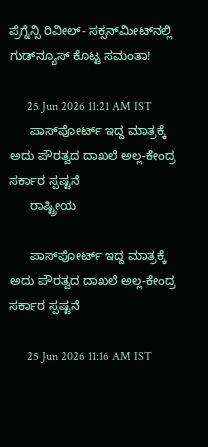ಪ್ರೆಗ್ನೆನ್ಸಿ ರಿವೀಲ್‌- ಸಕ್ಸನ್‌ಮೀಟ್‌ನಲ್ಲಿ ಗುಡ್‌ನ್ಯೂಸ್‌ ಕೊಟ್ಟ ಸಮಂತಾ!

      25 Jun 2026 11:21 AM IST
      ಪಾಸ್‌ಪೋರ್ಟ್ ಇದ್ದ ಮಾತ್ರಕ್ಕೆ ಅದು ಪೌರತ್ವದ ದಾಖಲೆ ಅಲ್ಲ-ಕೇಂದ್ರ ಸರ್ಕಾರ ಸ್ಪಷ್ಟನೆ
      ರಾಷ್ಟ್ರೀಯ

      ಪಾಸ್‌ಪೋರ್ಟ್ ಇದ್ದ ಮಾತ್ರಕ್ಕೆ ಅದು ಪೌರತ್ವದ ದಾಖಲೆ ಅಲ್ಲ-ಕೇಂದ್ರ ಸರ್ಕಾರ ಸ್ಪಷ್ಟನೆ

      25 Jun 2026 11:16 AM IST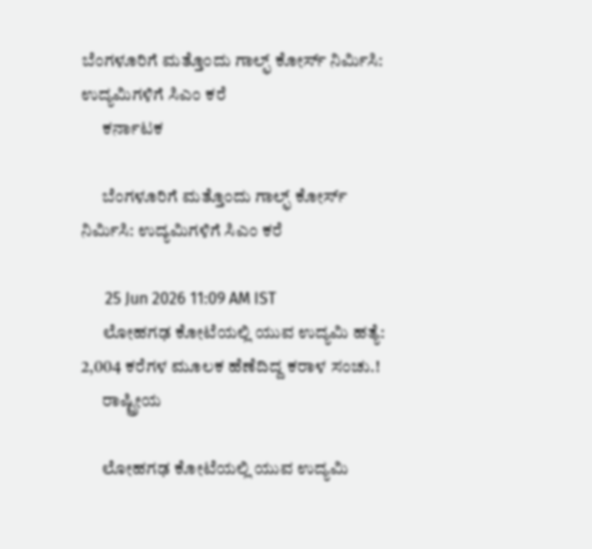ಬೆಂಗಳೂರಿಗೆ ಮತ್ತೊಂದು ಗಾಲ್ಫ್ ಕೋರ್ಸ್ ನಿರ್ಮಿಸಿ: ಉದ್ಯಮಿಗಳಿಗೆ ಸಿಎಂ ಕರೆ
      ಕರ್ನಾಟಕ

      ಬೆಂಗಳೂರಿಗೆ ಮತ್ತೊಂದು ಗಾಲ್ಫ್ ಕೋರ್ಸ್ ನಿರ್ಮಿಸಿ: ಉದ್ಯಮಿಗಳಿಗೆ ಸಿಎಂ ಕರೆ

      25 Jun 2026 11:09 AM IST
      ಲೋಹಗಢ ಕೋಟೆಯಲ್ಲಿ ಯುವ ಉದ್ಯಮಿ ಹತ್ಯೆ: 2,004 ಕರೆಗಳ ಮೂಲಕ ಹೆಣೆದಿದ್ದ ಕರಾಳ ಸಂಚು.!
      ರಾಷ್ಟ್ರೀಯ

      ಲೋಹಗಢ ಕೋಟೆಯಲ್ಲಿ ಯುವ ಉದ್ಯಮಿ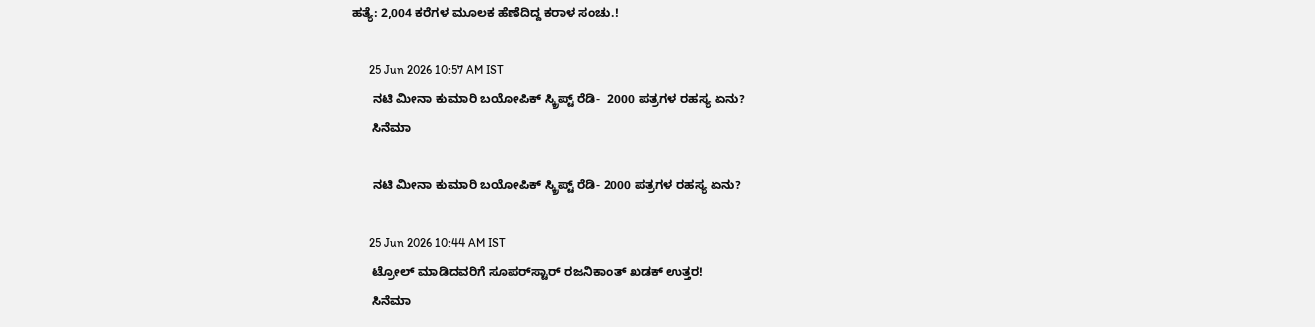ಹತ್ಯೆ: 2,004 ಕರೆಗಳ ಮೂಲಕ ಹೆಣೆದಿದ್ದ ಕರಾಳ ಸಂಚು.!

      25 Jun 2026 10:57 AM IST
      ನಟಿ ಮೀನಾ ಕುಮಾರಿ ಬಯೋಪಿಕ್ ಸ್ಕ್ರಿಪ್ಟ್ ರೆಡಿ-  2000 ಪತ್ರಗಳ ರಹಸ್ಯ ಏನು?
      ಸಿನೆಮಾ

      ನಟಿ ಮೀನಾ ಕುಮಾರಿ ಬಯೋಪಿಕ್ ಸ್ಕ್ರಿಪ್ಟ್ ರೆಡಿ- 2000 ಪತ್ರಗಳ ರಹಸ್ಯ ಏನು?

      25 Jun 2026 10:44 AM IST
      ಟ್ರೋಲ್‌ ಮಾಡಿದವರಿಗೆ ಸೂಪರ್‌ಸ್ಟಾರ್‌ ರಜನಿಕಾಂತ್‌ ಖಡಕ್‌ ಉತ್ತರ!
      ಸಿನೆಮಾ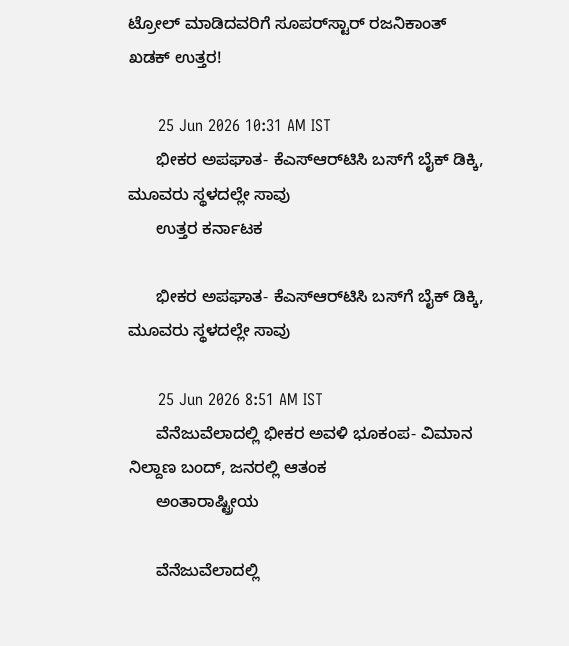ಟ್ರೋಲ್‌ ಮಾಡಿದವರಿಗೆ ಸೂಪರ್‌ಸ್ಟಾರ್‌ ರಜನಿಕಾಂತ್‌ ಖಡಕ್‌ ಉತ್ತರ!

      25 Jun 2026 10:31 AM IST
      ಭೀಕರ ಅಪಘಾತ- ಕೆಎಸ್‌ಆರ್‌ಟಿಸಿ ಬಸ್‌ಗೆ ಬೈಕ್ ಡಿಕ್ಕಿ, ಮೂವರು ಸ್ಥಳದಲ್ಲೇ ಸಾವು
      ಉತ್ತರ ಕರ್ನಾಟಕ

      ಭೀಕರ ಅಪಘಾತ- ಕೆಎಸ್‌ಆರ್‌ಟಿಸಿ ಬಸ್‌ಗೆ ಬೈಕ್ ಡಿಕ್ಕಿ, ಮೂವರು ಸ್ಥಳದಲ್ಲೇ ಸಾವು

      25 Jun 2026 8:51 AM IST
      ವೆನೆಜುವೆಲಾದಲ್ಲಿ ಭೀಕರ ಅವಳಿ ಭೂಕಂಪ- ವಿಮಾನ ನಿಲ್ದಾಣ ಬಂದ್, ಜನರಲ್ಲಿ ಆತಂಕ
      ಅಂತಾರಾಷ್ಟ್ರೀಯ

      ವೆನೆಜುವೆಲಾದಲ್ಲಿ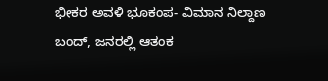ಭೀಕರ ಅವಳಿ ಭೂಕಂಪ- ವಿಮಾನ ನಿಲ್ದಾಣ ಬಂದ್, ಜನರಲ್ಲಿ ಆತಂಕ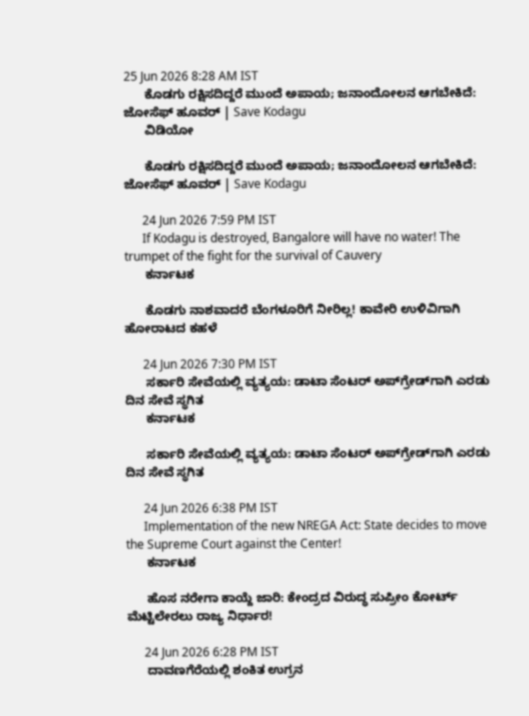25 Jun 2026 8:28 AM IST
      ಕೊಡಗು ರಕ್ಷಿಸದಿದ್ದರೆ ಮುಂದೆ ಅಪಾಯ; ಜನಾಂದೋಲನ ಆಗಬೇಕಿದೆ: ಜೋಸೆಫ್ ಹೂವರ್ | Save Kodagu
      ವಿಡಿಯೋ

      ಕೊಡಗು ರಕ್ಷಿಸದಿದ್ದರೆ ಮುಂದೆ ಅಪಾಯ; ಜನಾಂದೋಲನ ಆಗಬೇಕಿದೆ: ಜೋಸೆಫ್ ಹೂವರ್ | Save Kodagu

      24 Jun 2026 7:59 PM IST
      If Kodagu is destroyed, Bangalore will have no water! The trumpet of the fight for the survival of Cauvery
      ಕರ್ನಾಟಕ

      ಕೊಡಗು ನಾಶವಾದರೆ ಬೆಂಗಳೂರಿಗೆ ನೀರಿಲ್ಲ! ಕಾವೇರಿ ಉಳಿವಿಗಾಗಿ ಹೋರಾಟದ ಕಹಳೆ

      24 Jun 2026 7:30 PM IST
      ಸರ್ಕಾರಿ ಸೇವೆಯಲ್ಲಿ ವ್ಯತ್ಯಯ: ಡಾಟಾ ಸೆಂಟರ್ ಅಪ್‌ಗ್ರೇಡ್‌ಗಾಗಿ ಎರಡು ದಿನ ಸೇವೆ ಸ್ಥಗಿತ
      ಕರ್ನಾಟಕ

      ಸರ್ಕಾರಿ ಸೇವೆಯಲ್ಲಿ ವ್ಯತ್ಯಯ: ಡಾಟಾ ಸೆಂಟರ್ ಅಪ್‌ಗ್ರೇಡ್‌ಗಾಗಿ ಎರಡು ದಿನ ಸೇವೆ ಸ್ಥಗಿತ

      24 Jun 2026 6:38 PM IST
      Implementation of the new NREGA Act: State decides to move the Supreme Court against the Center!
      ಕರ್ನಾಟಕ

      ಹೊಸ ನರೇಗಾ ಕಾಯ್ದೆ ಜಾರಿ: ಕೇಂದ್ರದ ವಿರುದ್ಧ ಸುಪ್ರೀಂ ಕೋರ್ಟ್ ಮೆಟ್ಟಿಲೇರಲು ರಾಜ್ಯ ನಿರ್ಧಾರ!

      24 Jun 2026 6:28 PM IST
      ದಾವಣಗೆರೆಯಲ್ಲಿ ಶಂಕಿತ ಉಗ್ರನ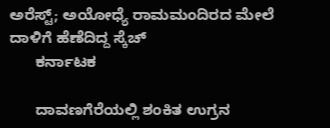ಅರೆಸ್ಟ್; ಅಯೋಧ್ಯೆ ರಾಮಮಂದಿರದ ಮೇಲೆ ದಾಳಿಗೆ ಹೆಣೆದಿದ್ದ ಸ್ಕೆಚ್
      ಕರ್ನಾಟಕ

      ದಾವಣಗೆರೆಯಲ್ಲಿ ಶಂಕಿತ ಉಗ್ರನ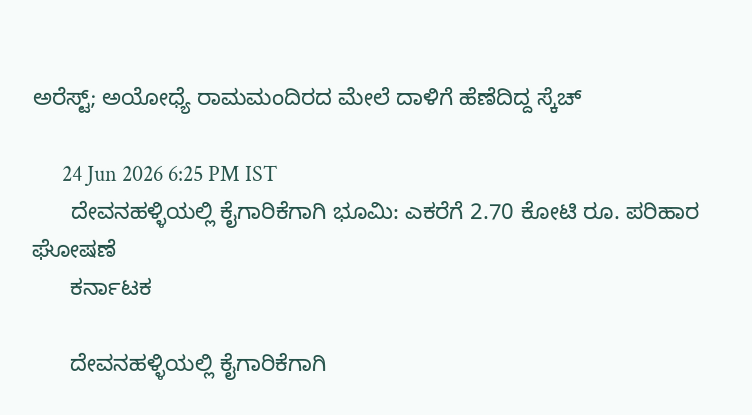ಅರೆಸ್ಟ್; ಅಯೋಧ್ಯೆ ರಾಮಮಂದಿರದ ಮೇಲೆ ದಾಳಿಗೆ ಹೆಣೆದಿದ್ದ ಸ್ಕೆಚ್

      24 Jun 2026 6:25 PM IST
      ದೇವನಹಳ್ಳಿಯಲ್ಲಿ ಕೈಗಾರಿಕೆಗಾಗಿ ಭೂಮಿ: ಎಕರೆಗೆ 2.70 ಕೋಟಿ ರೂ. ಪರಿಹಾರ ಘೋಷಣೆ
      ಕರ್ನಾಟಕ

      ದೇವನಹಳ್ಳಿಯಲ್ಲಿ ಕೈಗಾರಿಕೆಗಾಗಿ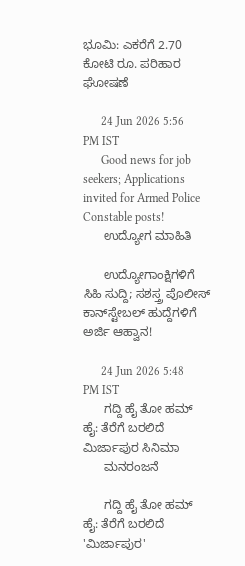ಭೂಮಿ: ಎಕರೆಗೆ 2.70 ಕೋಟಿ ರೂ. ಪರಿಹಾರ ಘೋಷಣೆ

      24 Jun 2026 5:56 PM IST
      Good news for job seekers; Applications invited for Armed Police Constable posts!
      ಉದ್ಯೋಗ ಮಾಹಿತಿ

      ಉದ್ಯೋಗಾಂಕ್ಷಿಗಳಿಗೆ ಸಿಹಿ ಸುದ್ದಿ; ಸಶಸ್ತ್ರ ಪೊಲೀಸ್ ಕಾನ್‌ಸ್ಟೇಬಲ್ ಹುದ್ದೆಗಳಿಗೆ ಅರ್ಜಿ ಆಹ್ವಾನ!

      24 Jun 2026 5:48 PM IST
      ಗದ್ದಿ ಹೈ ತೋ ಹಮ್ ಹೈ: ತೆರೆಗೆ ಬರಲಿದೆ ಮಿರ್ಜಾಪುರ ಸಿನಿಮಾ
      ಮನರಂಜನೆ

      ಗದ್ದಿ ಹೈ ತೋ ಹಮ್ ಹೈ: ತೆರೆಗೆ ಬರಲಿದೆ 'ಮಿರ್ಜಾಪುರ'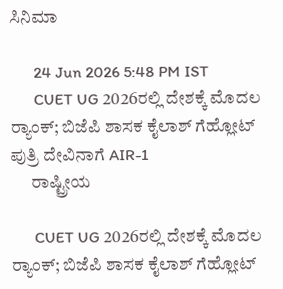ಸಿನಿಮಾ

      24 Jun 2026 5:48 PM IST
      CUET UG 2026ರಲ್ಲಿ ದೇಶಕ್ಕೆ ಮೊದಲ ರ‍್ಯಾಂಕ್; ಬಿಜೆಪಿ ಶಾಸಕ ಕೈಲಾಶ್ ಗೆಹ್ಲೋಟ್ ಪುತ್ರಿ ದೇವಿನಾಗೆ AIR-1
      ರಾಷ್ಟ್ರೀಯ

      CUET UG 2026ರಲ್ಲಿ ದೇಶಕ್ಕೆ ಮೊದಲ ರ‍್ಯಾಂಕ್; ಬಿಜೆಪಿ ಶಾಸಕ ಕೈಲಾಶ್ ಗೆಹ್ಲೋಟ್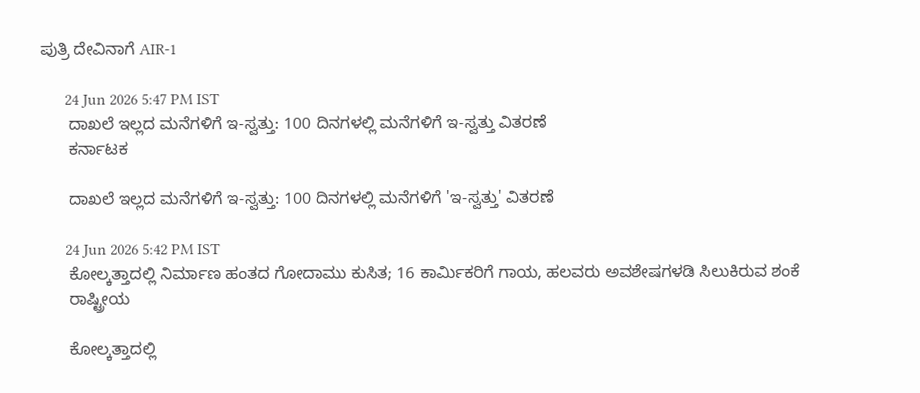ಪುತ್ರಿ ದೇವಿನಾಗೆ AIR-1

      24 Jun 2026 5:47 PM IST
      ದಾಖಲೆ ಇಲ್ಲದ ಮನೆಗಳಿಗೆ ಇ-ಸ್ವತ್ತು: 100 ದಿನಗಳಲ್ಲಿ ಮನೆಗಳಿಗೆ ಇ-ಸ್ವತ್ತು ವಿತರಣೆ
      ಕರ್ನಾಟಕ

      ದಾಖಲೆ ಇಲ್ಲದ ಮನೆಗಳಿಗೆ ಇ-ಸ್ವತ್ತು: 100 ದಿನಗಳಲ್ಲಿ ಮನೆಗಳಿಗೆ 'ಇ-ಸ್ವತ್ತು' ವಿತರಣೆ

      24 Jun 2026 5:42 PM IST
      ಕೋಲ್ಕತ್ತಾದಲ್ಲಿ ನಿರ್ಮಾಣ ಹಂತದ ಗೋದಾಮು ಕುಸಿತ; 16 ಕಾರ್ಮಿಕರಿಗೆ ಗಾಯ, ಹಲವರು ಅವಶೇಷಗಳಡಿ ಸಿಲುಕಿರುವ ಶಂಕೆ
      ರಾಷ್ಟ್ರೀಯ

      ಕೋಲ್ಕತ್ತಾದಲ್ಲಿ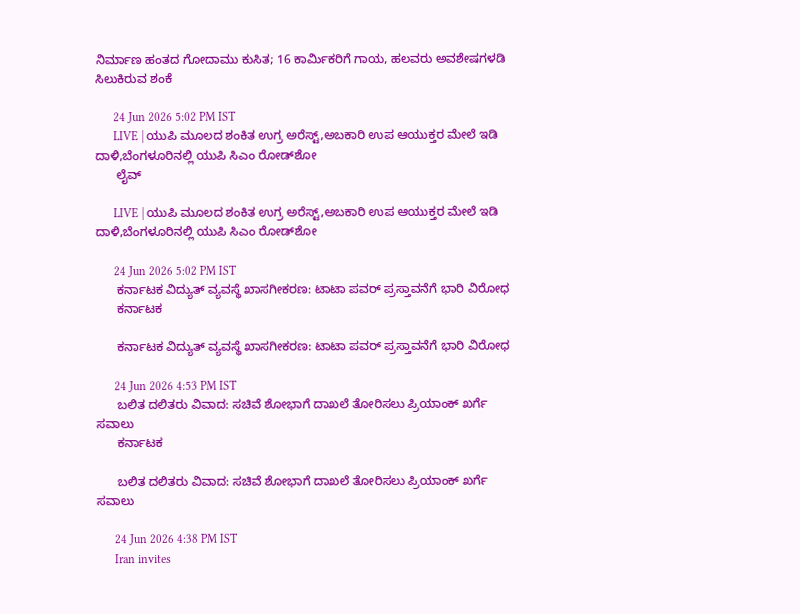ನಿರ್ಮಾಣ ಹಂತದ ಗೋದಾಮು ಕುಸಿತ; 16 ಕಾರ್ಮಿಕರಿಗೆ ಗಾಯ, ಹಲವರು ಅವಶೇಷಗಳಡಿ ಸಿಲುಕಿರುವ ಶಂಕೆ

      24 Jun 2026 5:02 PM IST
      LIVE | ಯುಪಿ ಮೂಲದ ಶಂಕಿತ ಉಗ್ರ ಅರೆಸ್ಟ್‌,ಅಬಕಾರಿ ಉಪ ಆಯುಕ್ತರ ಮೇಲೆ ಇಡಿ ದಾಳಿ,ಬೆಂಗಳೂರಿನಲ್ಲಿ ಯುಪಿ ಸಿಎಂ ರೋಡ್‌ಶೋ
      ಲೈವ್

      LIVE | ಯುಪಿ ಮೂಲದ ಶಂಕಿತ ಉಗ್ರ ಅರೆಸ್ಟ್‌,ಅಬಕಾರಿ ಉಪ ಆಯುಕ್ತರ ಮೇಲೆ ಇಡಿ ದಾಳಿ,ಬೆಂಗಳೂರಿನಲ್ಲಿ ಯುಪಿ ಸಿಎಂ ರೋಡ್‌ಶೋ

      24 Jun 2026 5:02 PM IST
      ಕರ್ನಾಟಕ ವಿದ್ಯುತ್ ವ್ಯವಸ್ಥೆ ಖಾಸಗೀಕರಣ: ಟಾಟಾ ಪವರ್ ಪ್ರಸ್ತಾವನೆಗೆ ಭಾರಿ ವಿರೋಧ
      ಕರ್ನಾಟಕ

      ಕರ್ನಾಟಕ ವಿದ್ಯುತ್ ವ್ಯವಸ್ಥೆ ಖಾಸಗೀಕರಣ: ಟಾಟಾ ಪವರ್ ಪ್ರಸ್ತಾವನೆಗೆ ಭಾರಿ ವಿರೋಧ

      24 Jun 2026 4:53 PM IST
      ಬಲಿತ ದಲಿತರು ವಿವಾದ: ಸಚಿವೆ ಶೋಭಾಗೆ ದಾಖಲೆ ತೋರಿಸಲು ಪ್ರಿಯಾಂಕ್ ಖರ್ಗೆ ಸವಾಲು
      ಕರ್ನಾಟಕ

      ಬಲಿತ ದಲಿತರು ವಿವಾದ: ಸಚಿವೆ ಶೋಭಾಗೆ ದಾಖಲೆ ತೋರಿಸಲು ಪ್ರಿಯಾಂಕ್ ಖರ್ಗೆ ಸವಾಲು

      24 Jun 2026 4:38 PM IST
      Iran invites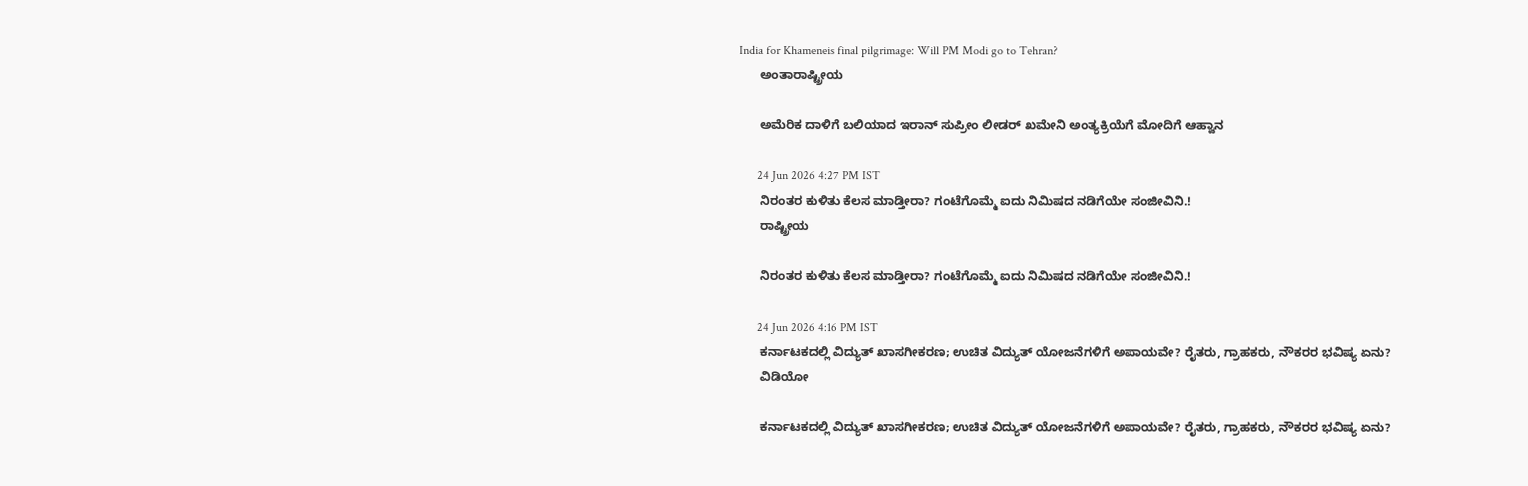India for Khameneis final pilgrimage: Will PM Modi go to Tehran?
      ಅಂತಾರಾಷ್ಟ್ರೀಯ

      ಅಮೆರಿಕ ದಾಳಿಗೆ ಬಲಿಯಾದ ಇರಾನ್ ಸುಪ್ರೀಂ ಲೀಡರ್ ಖಮೇನಿ ಅಂತ್ಯಕ್ರಿಯೆಗೆ ಮೋದಿಗೆ ಆಹ್ವಾನ

      24 Jun 2026 4:27 PM IST
      ನಿರಂತರ ಕುಳಿತು ಕೆಲಸ ಮಾಡ್ತೀರಾ? ಗಂಟೆಗೊಮ್ಮೆ ಐದು ನಿಮಿಷದ ನಡಿಗೆಯೇ ಸಂಜೀವಿನಿ.!
      ರಾಷ್ಟ್ರೀಯ

      ನಿರಂತರ ಕುಳಿತು ಕೆಲಸ ಮಾಡ್ತೀರಾ? ಗಂಟೆಗೊಮ್ಮೆ ಐದು ನಿಮಿಷದ ನಡಿಗೆಯೇ ಸಂಜೀವಿನಿ.!

      24 Jun 2026 4:16 PM IST
      ಕರ್ನಾಟಕದಲ್ಲಿ ವಿದ್ಯುತ್ ಖಾಸಗೀಕರಣ; ಉಚಿತ ವಿದ್ಯುತ್ ಯೋಜನೆಗಳಿಗೆ ಅಪಾಯವೇ? ರೈತರು, ಗ್ರಾಹಕರು, ನೌಕರರ ಭವಿಷ್ಯ ಏನು?
      ವಿಡಿಯೋ

      ಕರ್ನಾಟಕದಲ್ಲಿ ವಿದ್ಯುತ್ ಖಾಸಗೀಕರಣ; ಉಚಿತ ವಿದ್ಯುತ್ ಯೋಜನೆಗಳಿಗೆ ಅಪಾಯವೇ? ರೈತರು, ಗ್ರಾಹಕರು, ನೌಕರರ ಭವಿಷ್ಯ ಏನು?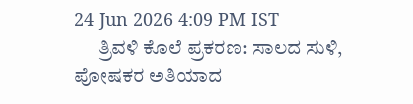24 Jun 2026 4:09 PM IST
      ತ್ರಿವಳಿ ಕೊಲೆ ಪ್ರಕರಣ: ಸಾಲದ ಸುಳಿ, ಪೋಷಕರ ಅತಿಯಾದ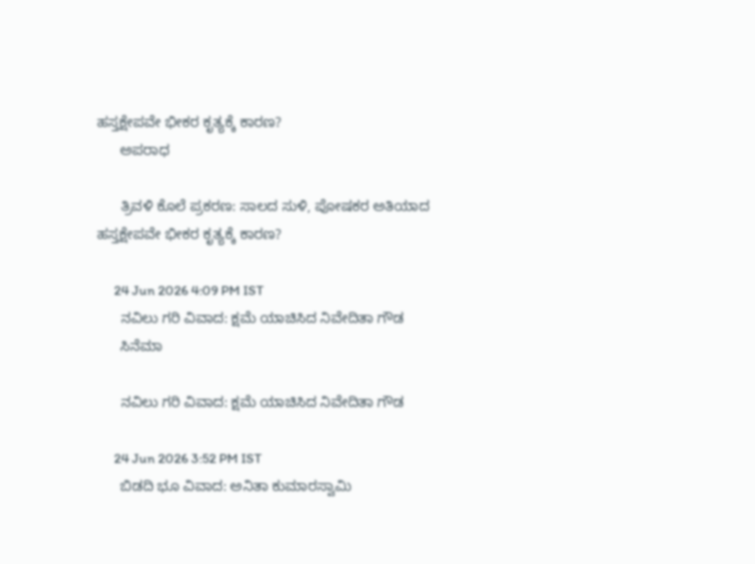ಹಸ್ತಕ್ಷೇಪವೇ ಭೀಕರ ಕೃತ್ಯಕ್ಕೆ ಕಾರಣ?
      ಅಪರಾಧ

      ತ್ರಿವಳಿ ಕೊಲೆ ಪ್ರಕರಣ: ಸಾಲದ ಸುಳಿ, ಪೋಷಕರ ಅತಿಯಾದ ಹಸ್ತಕ್ಷೇಪವೇ ಭೀಕರ ಕೃತ್ಯಕ್ಕೆ ಕಾರಣ?

      24 Jun 2026 4:09 PM IST
      ನವಿಲು ಗರಿ ವಿವಾದ: ಕ್ಷಮೆ ಯಾಚಿಸಿದ ನಿವೇದಿತಾ ಗೌಡ
      ಸಿನೆಮಾ

      ನವಿಲು ಗರಿ ವಿವಾದ: ಕ್ಷಮೆ ಯಾಚಿಸಿದ ನಿವೇದಿತಾ ಗೌಡ

      24 Jun 2026 3:52 PM IST
      ಬಿಡದಿ ಭೂ ವಿವಾದ: ಅನಿತಾ ಕುಮಾರಸ್ವಾಮಿ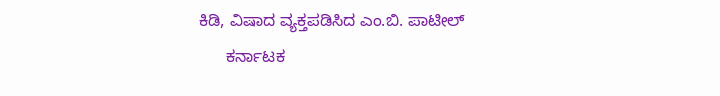ಕಿಡಿ, ವಿಷಾದ ವ್ಯಕ್ತಪಡಿಸಿದ ಎಂ.ಬಿ. ಪಾಟೀಲ್
      ಕರ್ನಾಟಕ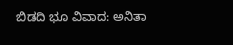ಬಿಡದಿ ಭೂ ವಿವಾದ: ಅನಿತಾ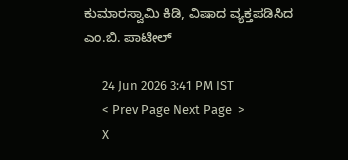ಕುಮಾರಸ್ವಾಮಿ ಕಿಡಿ, ವಿಷಾದ ವ್ಯಕ್ತಪಡಿಸಿದ ಎಂ.ಬಿ. ಪಾಟೀಲ್

      24 Jun 2026 3:41 PM IST
      < Prev Page Next Page  >
      X